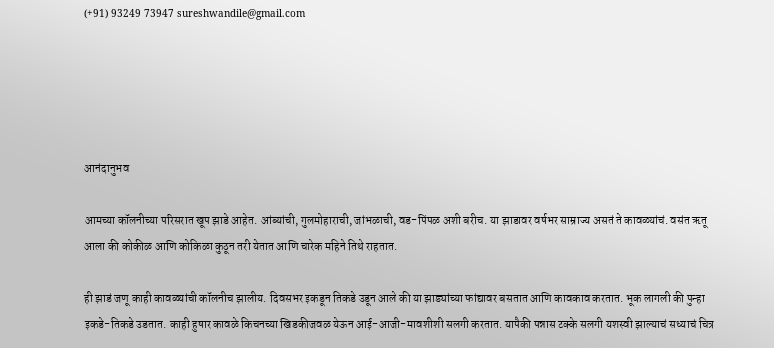(+91) 93249 73947 sureshwandile@gmail.com





आनंदानुभव

आमच्या कॉलनीच्या परिसरात खूप झाडे आहेत. आंब्यांची, गुलमोहाराची, जांभळाची, वड-पिंपळ अशी बरीच. या झाडावर वर्षभर साम्राज्य असतं ते कावळ्यांचं. वसंत ऋतू आला की कोकीळ आणि कोकिळा कुठून तरी येतात आणि चारेक महिने तिथे राहतात.

ही झाडं जणू काही कावळ्यांची कॉलनीच झालीय. दिवसभर इकडून तिकडे उडून आले की या झाड्यांच्या फांद्यावर बसतात आणि कावकाव करतात. भूक लागली की पुन्हा इकडे-तिकडे उडतात. काही हुषार कावळे किचनच्या खिडकीजवळ येऊन आई-आजी-मावशीशी सलगी करतात. यापैकी पन्नास टक्के सलगी यशस्वी झाल्याचं सध्याचं चित्र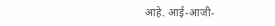आहे. आई-आजी-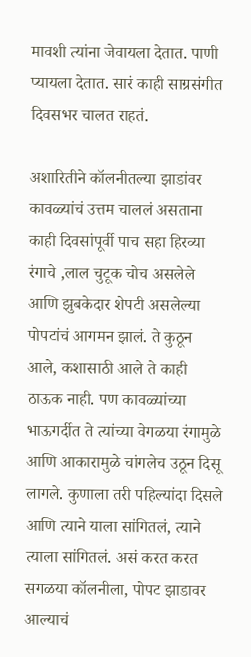मावशी त्यांना जेवायला देतात. पाणी प्यायला देतात. सारं काही साग्रसंगीत दिवसभर चालत राहतं.

अशारितीने कॉलनीतल्या झाडांवर कावळ्यांचं उत्तम चाललं असताना काही दिवसांपूर्वी पाच सहा हिरव्या रंगाचे ,लाल चुटूक चोच असलेले आणि झुबकेदार शेपटी असलेल्या पोपटांचं आगमन झालं. ते कुठून आले, कशासाठी आले ते काही ठाऊक नाही. पण कावळ्यांच्या भाऊगर्दीत ते त्यांच्या वेगळया रंगामुळे आणि आकारामुळे चांगलेच उठून दिसू लागले. कुणाला तरी पहिल्यांदा दिसले आणि त्याने याला सांगितलं, त्याने त्याला सांगितलं. असं करत करत सगळया कॉलनीला, पोपट झाडावर आल्याचं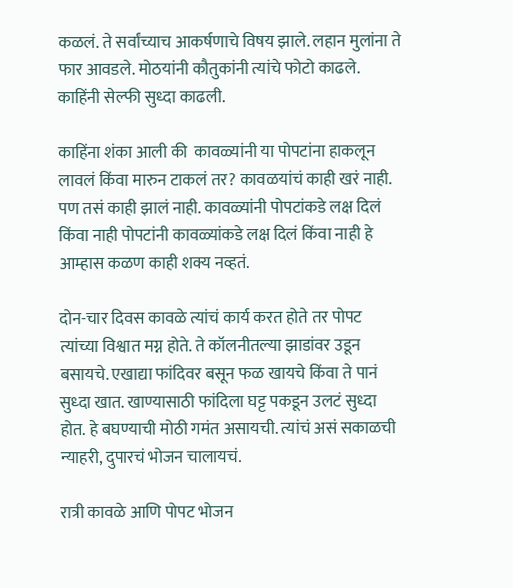कळलं. ते सर्वांच्याच आकर्षणाचे विषय झाले. लहान मुलांना ते फार आवडले. मोठयांनी कौतुकांनी त्यांचे फोटो काढले. काहिंनी सेल्फी सुध्दा काढली.

काहिंना शंका आली की  कावळ्यांनी या पोपटांना हाकलून लावलं किंवा मारुन टाकलं तर? कावळयांचं काही खरं नाही. पण तसं काही झालं नाही. कावळ्यांनी पोपटांकडे लक्ष दिलं किंवा नाही पोपटांनी कावळ्यांकडे लक्ष दिलं किंवा नाही हे आम्हास कळण काही शक्य नव्हतं.

दोन-चार दिवस कावळे त्यांचं कार्य करत होते तर पोपट त्यांच्या विश्वात मग्न होते. ते कॉलनीतल्या झाडांवर उडून बसायचे. एखाद्या फांदिवर बसून फळ खायचे किंवा ते पानं सुध्दा खात. खाण्यासाठी फांदिला घट्ट पकडून उलटं सुध्दा होत. हे बघण्याची मोठी गमंत असायची. त्यांचं असं सकाळची न्याहरी, दुपारचं भोजन चालायचं.

रात्री कावळे आणि पोपट भोजन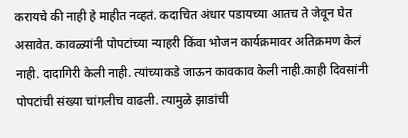करायचे की नाही हे माहीत नव्हतं. कदाचित अंधार पडायच्या आतच ते जेवून घेत असावेत. कावळ्यांनी पोपटांच्या न्याहरी किंवा भोजन कार्यक्रमावर अतिक्रमण केलं नाही. दादागिरी केली नाही. त्यांच्याकडे जाऊन कावकाव केली नाही.काही दिवसांनी पोपटांची संख्या चांगलीच वाढली. त्यामुळे झाडांची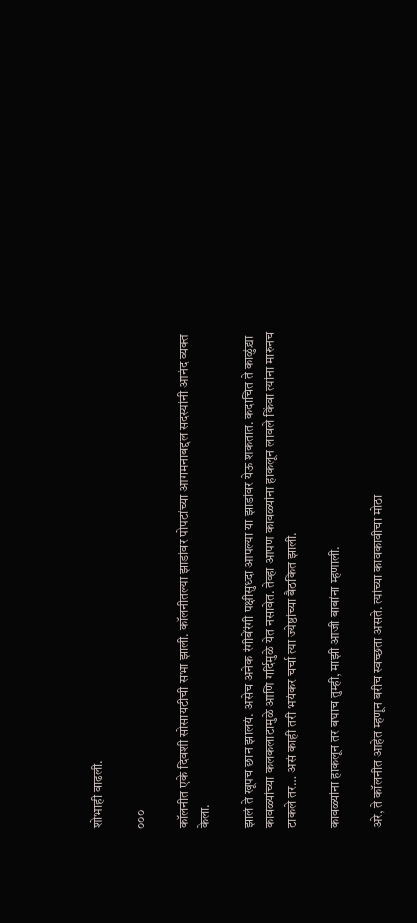शोभाही वाढली.

०००

कॉलनीत एके दिवशी सोसायटीची सभा झाली. कॉलनीतल्या झाडांवर पोपटांच्या आगमनाबद्दल सदस्यांनी आनंद व्यक्त केला.

झालं ते खूपच छान झालयं. असेच अनेक रंगीबेंरंगी पक्षीसुध्दा आपल्या या झाडांवर येऊ शकतात. कदाचित ते काळुंद्र्या कावळ्यांच्या कलकलाटामुळे आणि गर्दिमुळे येत नसावेत. तेव्हा आपण कावळ्यांना हाकलून लावले किंवा त्यांना मारुनच टाकले तर… असं काही तरी भयंकर चर्चा त्या ज्येष्ठांच्या बैठकित झाली.

कावळ्यांना हाकलून तर बघाच तुम्ही, माझी आजी बाबांना म्हणाली.

अरे, ते कॉलनीत आहेत म्हणून बरीच स्वच्छता असते. त्यांच्या कावकावीचा मोठा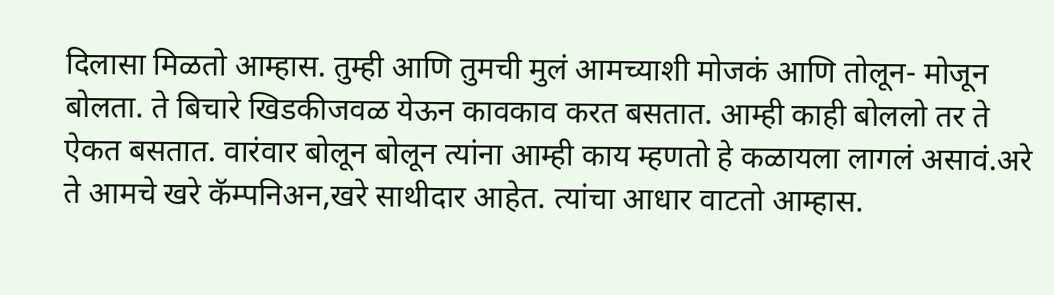दिलासा मिळतो आम्हास. तुम्ही आणि तुमची मुलं आमच्याशी मोजकं आणि तोलून- मोजून बोलता. ते बिचारे खिडकीजवळ येऊन कावकाव करत बसतात. आम्ही काही बोललो तर ते ऐकत बसतात. वारंवार बोलून बोलून त्यांना आम्ही काय म्हणतो हे कळायला लागलं असावं.अरे ते आमचे खरे कॅम्पनिअन,खरे साथीदार आहेत. त्यांचा आधार वाटतो आम्हास.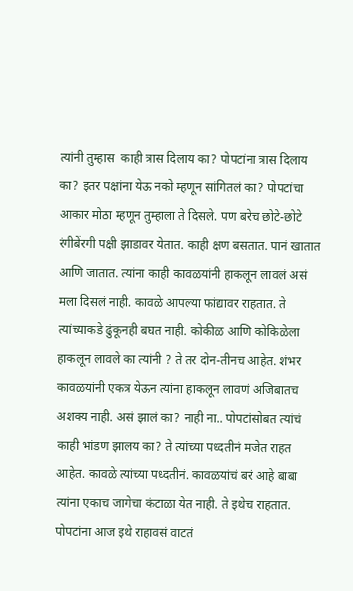त्यांनी तुम्हास  काही त्रास दिलाय का? पोपटांना त्रास दिलाय का? इतर पक्षांना येऊ नको म्हणून सांगितलं का? पोपटांचा आकार मोठा म्हणून तुम्हाला ते दिसले. पण बरेच छोटे-छोटे रंगीबेंरगी पक्षी झाडावर येतात. काही क्षण बसतात. पानं खातात आणि जातात. त्यांना काही कावळयांनी हाकलून लावलं असं मला दिसलं नाही. कावळे आपल्या फांद्यावर राहतात. ते त्यांच्याकडे ढुंकूनही बघत नाही. कोकीळ आणि कोकिळेला हाकलून लावले का त्यांनी ? ते तर दोन-तीनच आहेत. शंभर कावळयांनी एकत्र येऊन त्यांना हाकलून लावणं अजिबातच अशक्य नाही. असं झालं का? नाही ना.. पोपटांसोबत त्यांचं काही भांडण झालय का? ते त्यांच्या पध्दतीनं मजेत राहत आहेत. कावळे त्यांच्या पध्दतीनं. कावळयांचं बरं आहे बाबा त्यांना एकाच जागेचा कंटाळा येत नाही. ते इथेच राहतात. पोपटांना आज इथे राहावसं वाटतं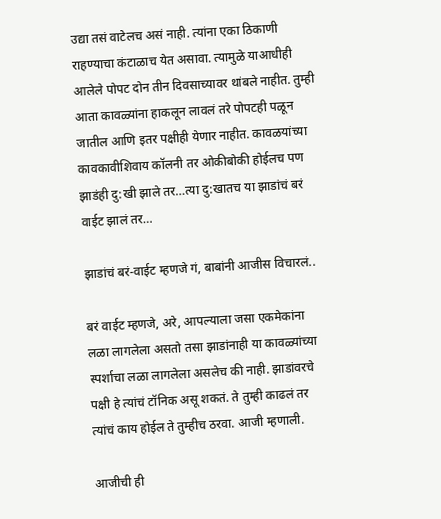उद्या तसं वाटेलच असं नाही. त्यांना एका ठिकाणी राहण्याचा कंटाळाच येत असावा. त्यामुळे याआधीही आलेले पोपट दोन तीन दिवसाच्यावर थांबले नाहीत. तुम्ही आता कावळ्यांना हाकलून लावलं तरे पोपटही पळून जातील आणि इतर पक्षीही येणार नाहीत. कावळयांच्या कावकावीशिवाय कॉलनी तर ओकीबोकी होईलच पण झाडंही दु:खी झाले तर…त्या दु:खातच या झाडांचं बरं वाईट झालं तर…

झाडांचं बरं-वाईट म्हणजे गं, बाबांनी आजीस विचारलं..

बरं वाईट म्हणजे, अरे, आपल्याला जसा एकमेकांना लळा लागलेला असतो तसा झाडांनाही या कावळ्यांच्या स्पर्शाचा लळा लागलेला असलेच की नाही. झाडांवरचे पक्षी हे त्यांचं टॉनिक असू शकतं. ते तुम्ही काढलं तर त्यांचं काय होईल ते तुम्हीच ठरवा. आजी म्हणाली.

आजीची ही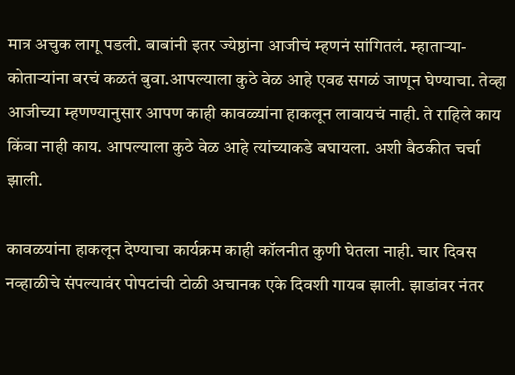मात्र अचुक लागू पडली. बाबांनी इतर ज्येष्ठांना आजीचं म्हणनं सांगितलं. म्हाताऱ्या-कोताऱ्यांना बरचं कळतं बुवा.आपल्याला कुठे वेळ आहे एवढ सगळं जाणून घेण्याचा. तेव्हा आजीच्या म्हणण्यानुसार आपण काही कावळ्यांना हाकलून लावायचं नाही. ते राहिले काय किंवा नाही काय. आपल्याला कुठे वेळ आहे त्यांच्याकडे बघायला. अशी बैठकीत चर्चा झाली.

कावळयांना हाकलून देण्याचा कार्यक्रम काही कॉलनीत कुणी घेतला नाही. चार दिवस नव्हाळीचे संपल्यावंर पोपटांची टोळी अचानक एके दिवशी गायब झाली. झाडांवर नंतर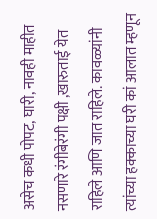असेच कधी पोपट, घारी, नावही माहीत नसणारे रंगीबेरंगी पक्षी ,खारुताई येत राहिले आणि जात राहिले. कावळ्यांनी त्यांच्या हक्काच्या घरी कां आलात म्हणून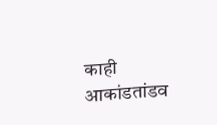काही आकांडतांडव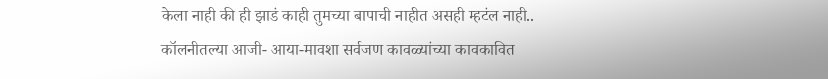केला नाही की ही झाडं काही तुमच्या बापाची नाहीत असही म्हटंल नाही.. कॉलनीतल्या आजी- आया-मावशा सर्वजण कावळ्यांच्या कावकावित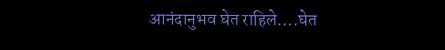आनंदानुभव घेत राहिले….घेत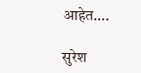आहेत….

सुरेश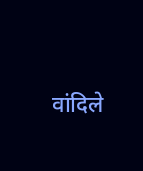वांदिले